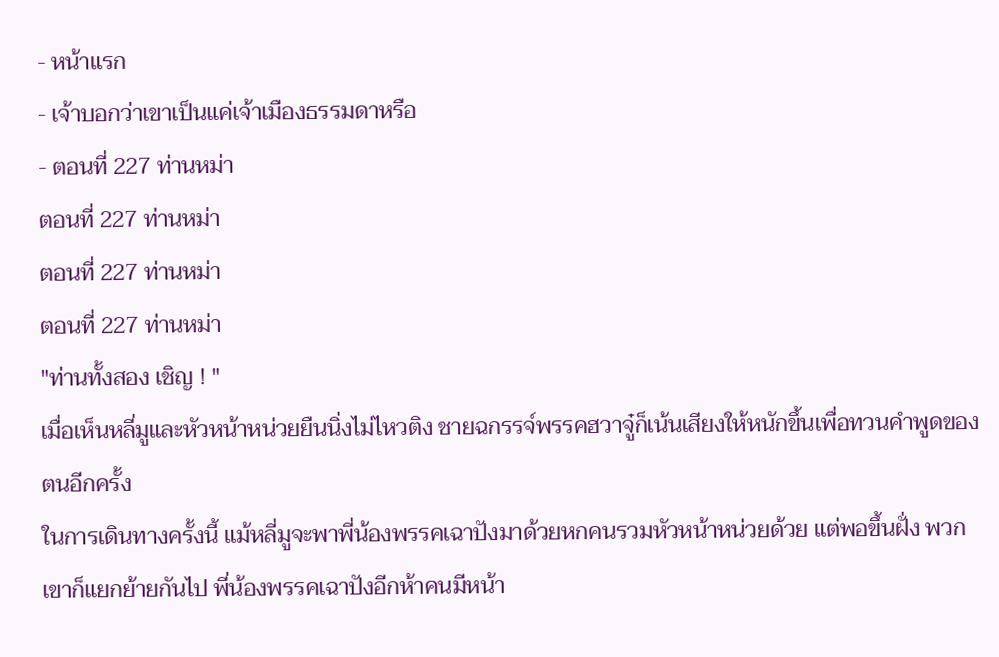- หน้าแรก
- เจ้าบอกว่าเขาเป็นแค่เจ้าเมืองธรรมดาหรือ
- ตอนที่ 227 ท่านหม่า
ตอนที่ 227 ท่านหม่า
ตอนที่ 227 ท่านหม่า
ตอนที่ 227 ท่านหม่า
"ท่านทั้งสอง เชิญ ! "
เมื่อเห็นหลี่มูและหัวหน้าหน่วยยืนนิ่งไม่ไหวติง ชายฉกรรจ์พรรคฮวาจู๋ก็เน้นเสียงให้หนักขึ้นเพื่อทวนคำพูดของตนอีกครั้ง
ในการเดินทางครั้งนี้ แม้หลี่มูจะพาพี่น้องพรรคเฉาปังมาด้วยหกคนรวมหัวหน้าหน่วยด้วย แต่พอขึ้นฝั่ง พวกเขาก็แยกย้ายกันไป พี่น้องพรรคเฉาปังอีกห้าคนมีหน้า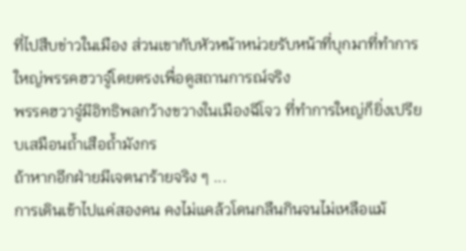ที่ไปสืบข่าวในเมือง ส่วนเขากับหัวหน้าหน่วยรับหน้าที่บุกมาที่ทำการใหญ่พรรคฮวาจู๋โดยตรงเพื่อดูสถานการณ์จริง
พรรคฮวาจู๋มีอิทธิพลกว้างขวางในเมืองฉีโจว ที่ทำการใหญ่ก็ยิ่งเปรียบเสมือนถ้ำเสือถ้ำมังกร
ถ้าหากอีกฝ่ายมีเจตนาร้ายจริง ๆ ...
การเดินเข้าไปแค่สองคน คงไม่แคล้วโดนกลืนกินจนไม่เหลือแม้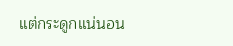แต่กระดูกแน่นอน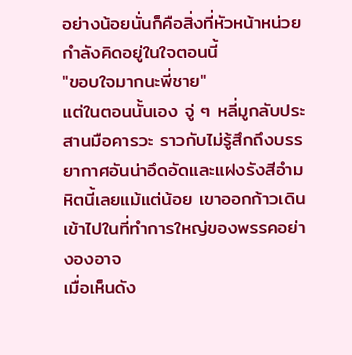อย่างน้อยนั่นก็คือสิ่งที่หัวหน้าหน่วยกำลังคิดอยู่ในใจตอนนี้
"ขอบใจมากนะพี่ชาย"
แต่ในตอนนั้นเอง จู่ ๆ หลี่มูกลับประสานมือคารวะ ราวกับไม่รู้สึกถึงบรรยากาศอันน่าอึดอัดและแฝงรังสีอำมหิตนี้เลยแม้แต่น้อย เขาออกก้าวเดินเข้าไปในที่ทำการใหญ่ของพรรคอย่างองอาจ
เมื่อเห็นดัง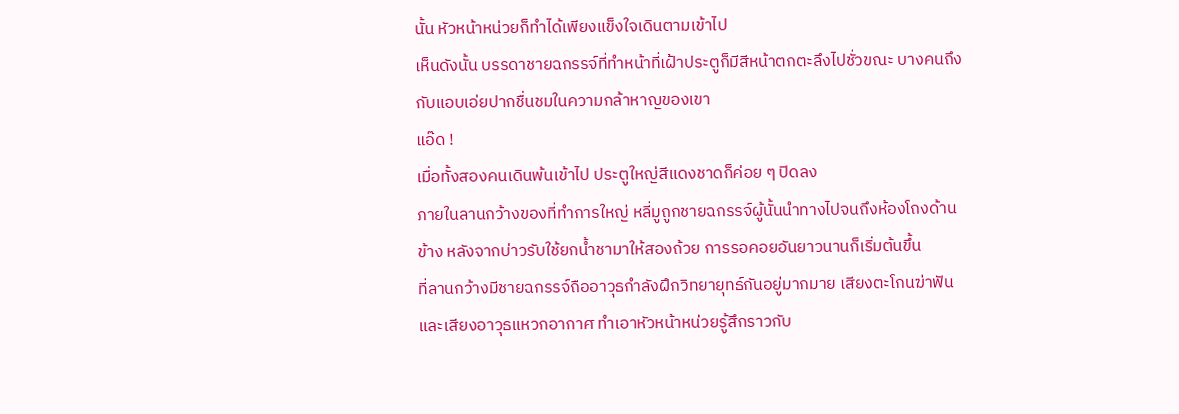นั้น หัวหน้าหน่วยก็ทำได้เพียงแข็งใจเดินตามเข้าไป
เห็นดังนั้น บรรดาชายฉกรรจ์ที่ทำหน้าที่เฝ้าประตูก็มีสีหน้าตกตะลึงไปชั่วขณะ บางคนถึงกับแอบเอ่ยปากชื่นชมในความกล้าหาญของเขา
แอ๊ด !
เมื่อทั้งสองคนเดินพ้นเข้าไป ประตูใหญ่สีแดงชาดก็ค่อย ๆ ปิดลง
ภายในลานกว้างของที่ทำการใหญ่ หลี่มูถูกชายฉกรรจ์ผู้นั้นนำทางไปจนถึงห้องโถงด้านข้าง หลังจากบ่าวรับใช้ยกน้ำชามาให้สองถ้วย การรอคอยอันยาวนานก็เริ่มต้นขึ้น
ที่ลานกว้างมีชายฉกรรจ์ถืออาวุธกำลังฝึกวิทยายุทธ์กันอยู่มากมาย เสียงตะโกนฆ่าฟันและเสียงอาวุธแหวกอากาศ ทำเอาหัวหน้าหน่วยรู้สึกราวกับ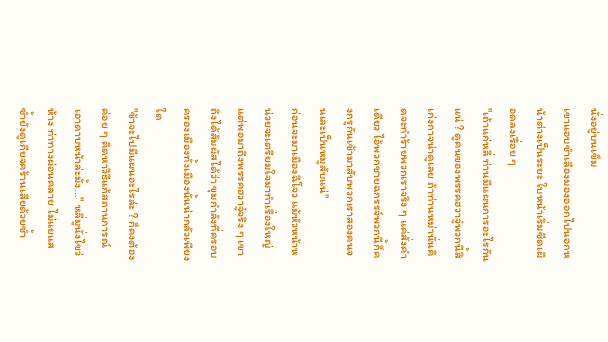นั่งอยู่บนเข็ม
เขาแอบชำเลืองมองออกไปนอกหน้าต่างเป็นระยะ ใบหน้าเริ่มซีดเผือดลงเรื่อย ๆ
"เถ้าแก่หลี่ ท่านมีแผนการอะไรกันแน่ ? ดูคนของพรรคฮวาจู๋พวกนี้สิ เก่งกาจน่าดูเลย ถ้าท่านหม่านั่นคิดจะทำร้ายพวกเราจริง ๆ แค่สั่งคำเดียว ไอ้พวกชายฉกรรจ์พวกนี้ก็คงกรูกันเข้ามาสับพวกเราสองคนจนเละเป็นหมูสับแน่"
ก่อนจะมาเมืองฉีโจว แม้หัวหน้าหน่วยจะเตรียมใจมาทำเรื่องใหญ่ แต่พอมาถึงพรรคฮวาจู๋จริง ๆ เขาถึงได้สัมผัสได้ว่า ขุมกำลังที่ครอบครองเมืองทั้งเมืองนั้นน่ากลัวเพียงใด
"ข้าจะไปมีแผนอะไรล่ะ ? ก็คงต้องค่อย ๆ คิดหาวิธีแก้สถานการณ์เอาดาบหน้าล่ะมั้ง..." หลี่มูนั่งไขว่ห้าง ท่าทางผ่อนคลาย ไม่แยแส ซ้ำยังดูเกียจคร้านเสียด้วยซ้ำ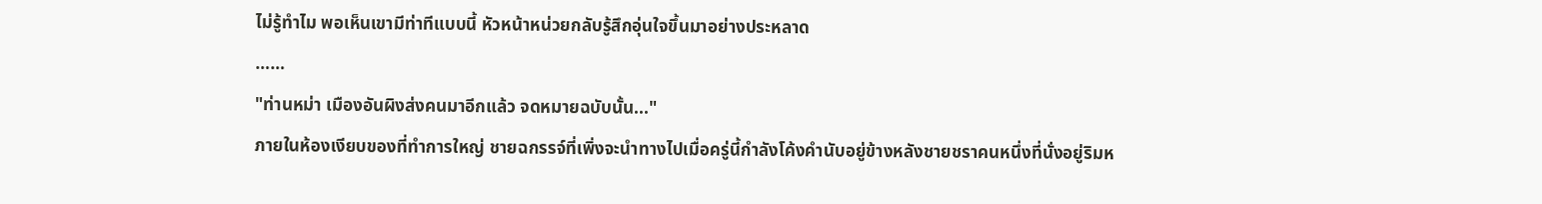ไม่รู้ทำไม พอเห็นเขามีท่าทีแบบนี้ หัวหน้าหน่วยกลับรู้สึกอุ่นใจขึ้นมาอย่างประหลาด
……
"ท่านหม่า เมืองอันผิงส่งคนมาอีกแล้ว จดหมายฉบับนั้น..."
ภายในห้องเงียบของที่ทำการใหญ่ ชายฉกรรจ์ที่เพิ่งจะนำทางไปเมื่อครู่นี้กำลังโค้งคำนับอยู่ข้างหลังชายชราคนหนึ่งที่นั่งอยู่ริมห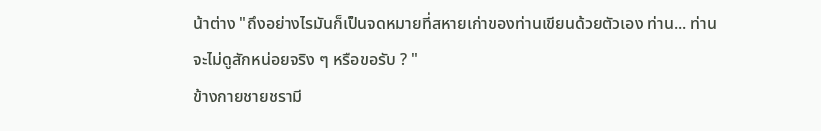น้าต่าง "ถึงอย่างไรมันก็เป็นจดหมายที่สหายเก่าของท่านเขียนด้วยตัวเอง ท่าน... ท่านจะไม่ดูสักหน่อยจริง ๆ หรือขอรับ ? "
ข้างกายชายชรามี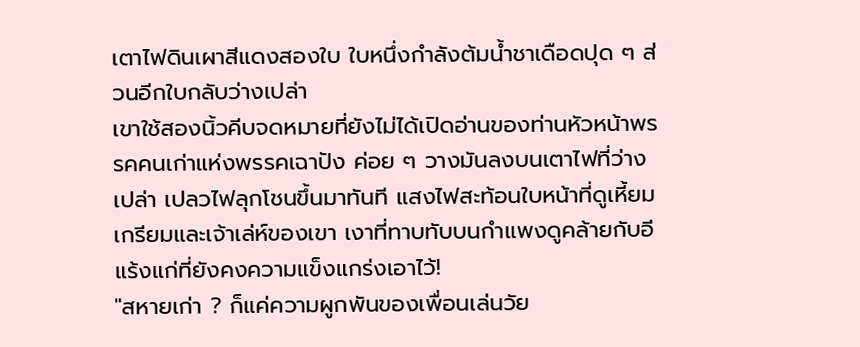เตาไฟดินเผาสีแดงสองใบ ใบหนึ่งกำลังต้มน้ำชาเดือดปุด ๆ ส่วนอีกใบกลับว่างเปล่า
เขาใช้สองนิ้วคีบจดหมายที่ยังไม่ได้เปิดอ่านของท่านหัวหน้าพรรคคนเก่าแห่งพรรคเฉาปัง ค่อย ๆ วางมันลงบนเตาไฟที่ว่างเปล่า เปลวไฟลุกโชนขึ้นมาทันที แสงไฟสะท้อนใบหน้าที่ดูเหี้ยมเกรียมและเจ้าเล่ห์ของเขา เงาที่ทาบทับบนกำแพงดูคล้ายกับอีแร้งแก่ที่ยังคงความแข็งแกร่งเอาไว้!
"สหายเก่า ? ก็แค่ความผูกพันของเพื่อนเล่นวัย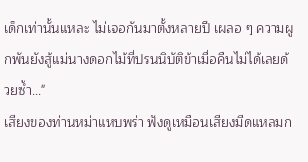เด็กเท่านั้นแหละ ไม่เจอกันมาตั้งหลายปี เผลอ ๆ ความผูกพันยังสู้แม่นางดอกไม้ที่ปรนนิบัติข้าเมื่อคืนไม่ได้เลยด้วยซ้ำ..."
เสียงของท่านหม่าแหบพร่า ฟังดูเหมือนเสียงมีดแหลมก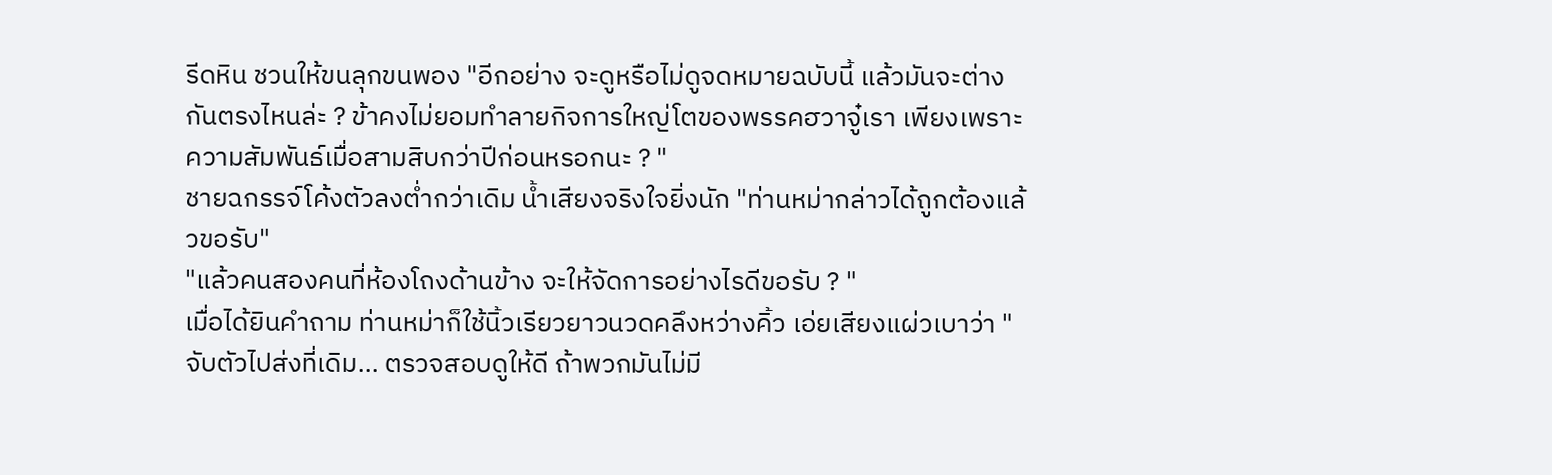รีดหิน ชวนให้ขนลุกขนพอง "อีกอย่าง จะดูหรือไม่ดูจดหมายฉบับนี้ แล้วมันจะต่างกันตรงไหนล่ะ ? ข้าคงไม่ยอมทำลายกิจการใหญ่โตของพรรคฮวาจู๋เรา เพียงเพราะความสัมพันธ์เมื่อสามสิบกว่าปีก่อนหรอกนะ ? "
ชายฉกรรจ์โค้งตัวลงต่ำกว่าเดิม น้ำเสียงจริงใจยิ่งนัก "ท่านหม่ากล่าวได้ถูกต้องแล้วขอรับ"
"แล้วคนสองคนที่ห้องโถงด้านข้าง จะให้จัดการอย่างไรดีขอรับ ? "
เมื่อได้ยินคำถาม ท่านหม่าก็ใช้นิ้วเรียวยาวนวดคลึงหว่างคิ้ว เอ่ยเสียงแผ่วเบาว่า "จับตัวไปส่งที่เดิม... ตรวจสอบดูให้ดี ถ้าพวกมันไม่มี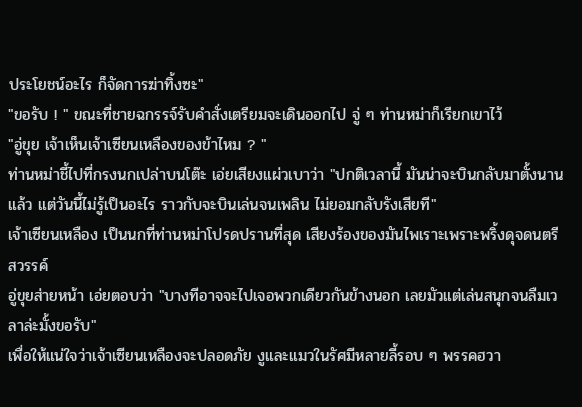ประโยชน์อะไร ก็จัดการฆ่าทิ้งซะ"
"ขอรับ ! " ขณะที่ชายฉกรรจ์รับคำสั่งเตรียมจะเดินออกไป จู่ ๆ ท่านหม่าก็เรียกเขาไว้
"อู่ขุย เจ้าเห็นเจ้าเซียนเหลืองของข้าไหม ? "
ท่านหม่าชี้ไปที่กรงนกเปล่าบนโต๊ะ เอ่ยเสียงแผ่วเบาว่า "ปกติเวลานี้ มันน่าจะบินกลับมาตั้งนานแล้ว แต่วันนี้ไม่รู้เป็นอะไร ราวกับจะบินเล่นจนเพลิน ไม่ยอมกลับรังเสียที"
เจ้าเซียนเหลือง เป็นนกที่ท่านหม่าโปรดปรานที่สุด เสียงร้องของมันไพเราะเพราะพริ้งดุจดนตรีสวรรค์
อู่ขุยส่ายหน้า เอ่ยตอบว่า "บางทีอาจจะไปเจอพวกเดียวกันข้างนอก เลยมัวแต่เล่นสนุกจนลืมเวลาล่ะมั้งขอรับ"
เพื่อให้แน่ใจว่าเจ้าเซียนเหลืองจะปลอดภัย งูและแมวในรัศมีหลายลี้รอบ ๆ พรรคฮวา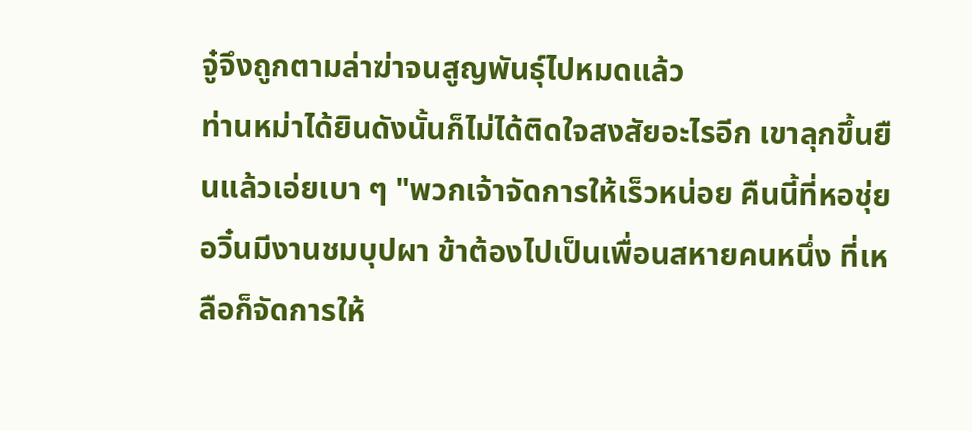จู๋จึงถูกตามล่าฆ่าจนสูญพันธุ์ไปหมดแล้ว
ท่านหม่าได้ยินดังนั้นก็ไม่ได้ติดใจสงสัยอะไรอีก เขาลุกขึ้นยืนแล้วเอ่ยเบา ๆ "พวกเจ้าจัดการให้เร็วหน่อย คืนนี้ที่หอชุ่ยอวิ๋นมีงานชมบุปผา ข้าต้องไปเป็นเพื่อนสหายคนหนึ่ง ที่เหลือก็จัดการให้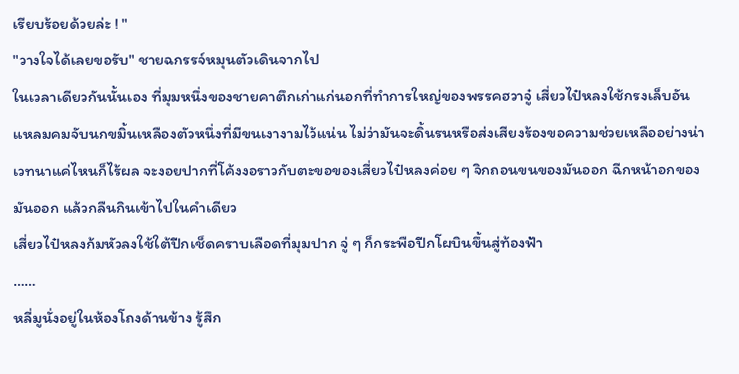เรียบร้อยด้วยล่ะ ! "
"วางใจได้เลยขอรับ" ชายฉกรรจ์หมุนตัวเดินจากไป
ในเวลาเดียวกันนั้นเอง ที่มุมหนึ่งของชายคาตึกเก่าแก่นอกที่ทำการใหญ่ของพรรคฮวาจู๋ เสี่ยวไป๋หลงใช้กรงเล็บอันแหลมคมจับนกขมิ้นเหลืองตัวหนึ่งที่มีขนเงางามไว้แน่น ไม่ว่ามันจะดิ้นรนหรือส่งเสียงร้องขอความช่วยเหลืออย่างน่าเวทนาแค่ไหนก็ไร้ผล จะงอยปากที่โค้งงอราวกับตะขอของเสี่ยวไป๋หลงค่อย ๆ จิกถอนขนของมันออก ฉีกหน้าอกของมันออก แล้วกลืนกินเข้าไปในคำเดียว
เสี่ยวไป๋หลงก้มหัวลงใช้ใต้ปีกเช็ดคราบเลือดที่มุมปาก จู่ ๆ ก็กระพือปีกโผบินขึ้นสู่ท้องฟ้า
……
หลี่มูนั่งอยู่ในห้องโถงด้านข้าง รู้สึก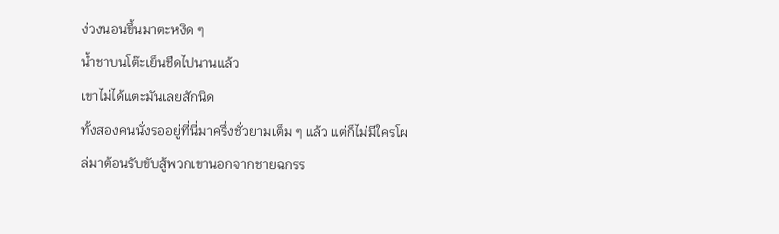ง่วงนอนขึ้นมาตะหงิด ๆ
น้ำชาบนโต๊ะเย็นชืดไปนานแล้ว
เขาไม่ได้แตะมันเลยสักนิด
ทั้งสองคนนั่งรออยู่ที่นี่มาครึ่งชั่วยามเต็ม ๆ แล้ว แต่ก็ไม่มีใครโผล่มาต้อนรับขับสู้พวกเขานอกจากชายฉกรร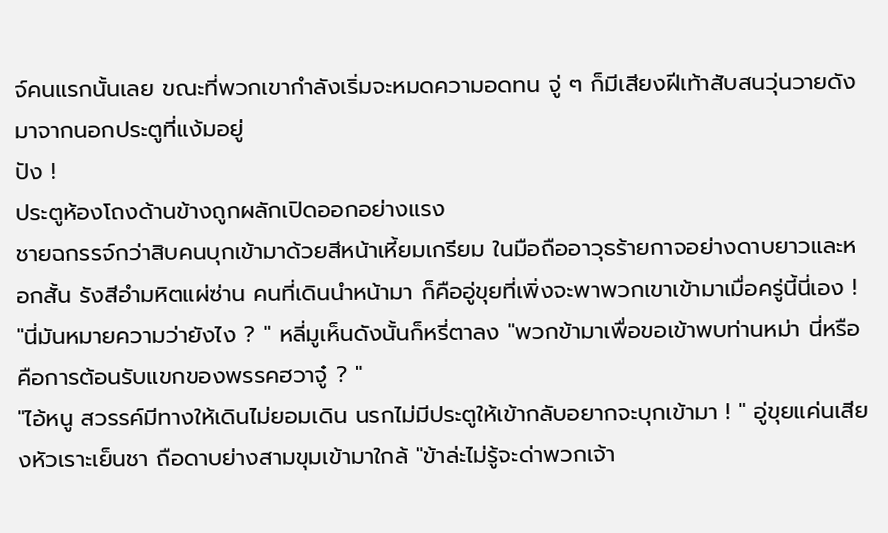จ์คนแรกนั้นเลย ขณะที่พวกเขากำลังเริ่มจะหมดความอดทน จู่ ๆ ก็มีเสียงฝีเท้าสับสนวุ่นวายดังมาจากนอกประตูที่แง้มอยู่
ปัง !
ประตูห้องโถงด้านข้างถูกผลักเปิดออกอย่างแรง
ชายฉกรรจ์กว่าสิบคนบุกเข้ามาด้วยสีหน้าเหี้ยมเกรียม ในมือถืออาวุธร้ายกาจอย่างดาบยาวและหอกสั้น รังสีอำมหิตแผ่ซ่าน คนที่เดินนำหน้ามา ก็คืออู่ขุยที่เพิ่งจะพาพวกเขาเข้ามาเมื่อครู่นี้นี่เอง !
"นี่มันหมายความว่ายังไง ? " หลี่มูเห็นดังนั้นก็หรี่ตาลง "พวกข้ามาเพื่อขอเข้าพบท่านหม่า นี่หรือคือการต้อนรับแขกของพรรคฮวาจู๋ ? "
"ไอ้หนู สวรรค์มีทางให้เดินไม่ยอมเดิน นรกไม่มีประตูให้เข้ากลับอยากจะบุกเข้ามา ! " อู่ขุยแค่นเสียงหัวเราะเย็นชา ถือดาบย่างสามขุมเข้ามาใกล้ "ข้าล่ะไม่รู้จะด่าพวกเจ้า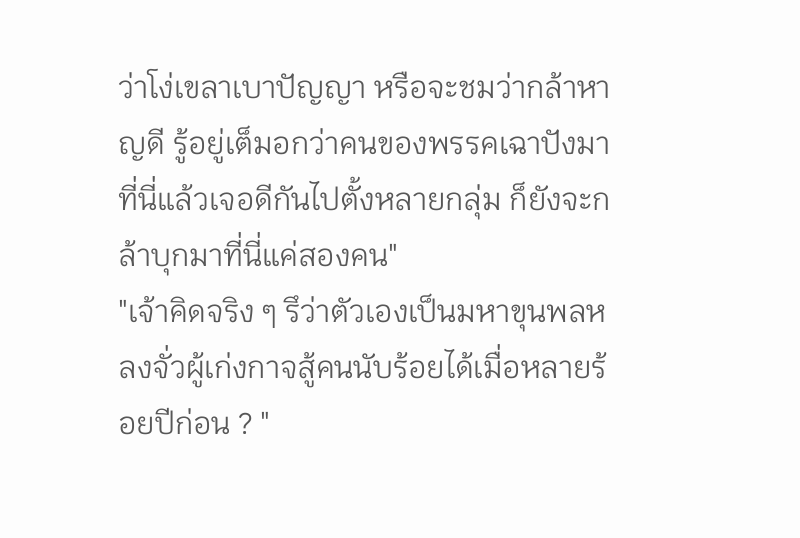ว่าโง่เขลาเบาปัญญา หรือจะชมว่ากล้าหาญดี รู้อยู่เต็มอกว่าคนของพรรคเฉาปังมาที่นี่แล้วเจอดีกันไปตั้งหลายกลุ่ม ก็ยังจะกล้าบุกมาที่นี่แค่สองคน"
"เจ้าคิดจริง ๆ รึว่าตัวเองเป็นมหาขุนพลหลงจั่วผู้เก่งกาจสู้คนนับร้อยได้เมื่อหลายร้อยปีก่อน ? "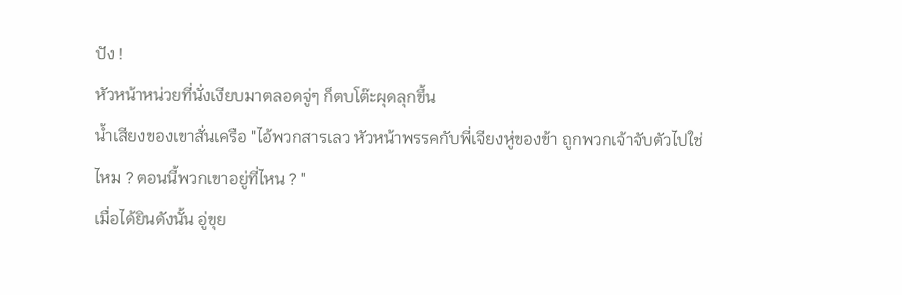ปัง !
หัวหน้าหน่วยที่นั่งเงียบมาตลอดจู่ๆ ก็ตบโต๊ะผุดลุกขึ้น
น้ำเสียงของเขาสั่นเครือ "ไอ้พวกสารเลว หัวหน้าพรรคกับพี่เจียงหู่ของข้า ถูกพวกเจ้าจับตัวไปใช่ไหม ? ตอนนี้พวกเขาอยู่ที่ไหน ? "
เมื่อได้ยินดังนั้น อู่ขุย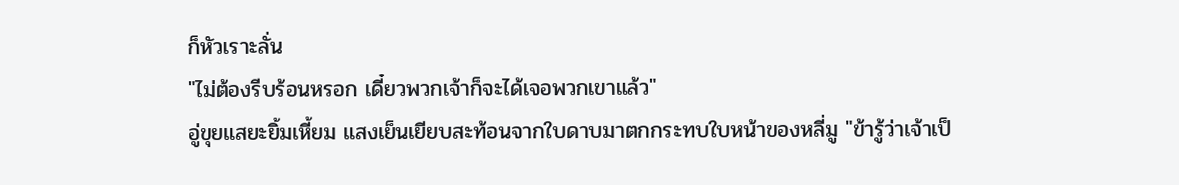ก็หัวเราะลั่น
"ไม่ต้องรีบร้อนหรอก เดี๋ยวพวกเจ้าก็จะได้เจอพวกเขาแล้ว"
อู่ขุยแสยะยิ้มเหี้ยม แสงเย็นเยียบสะท้อนจากใบดาบมาตกกระทบใบหน้าของหลี่มู "ข้ารู้ว่าเจ้าเป็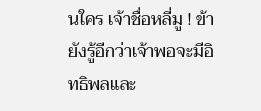นใคร เจ้าชื่อหลี่มู ! ข้ายังรู้อีกว่าเจ้าพอจะมีอิทธิพลและ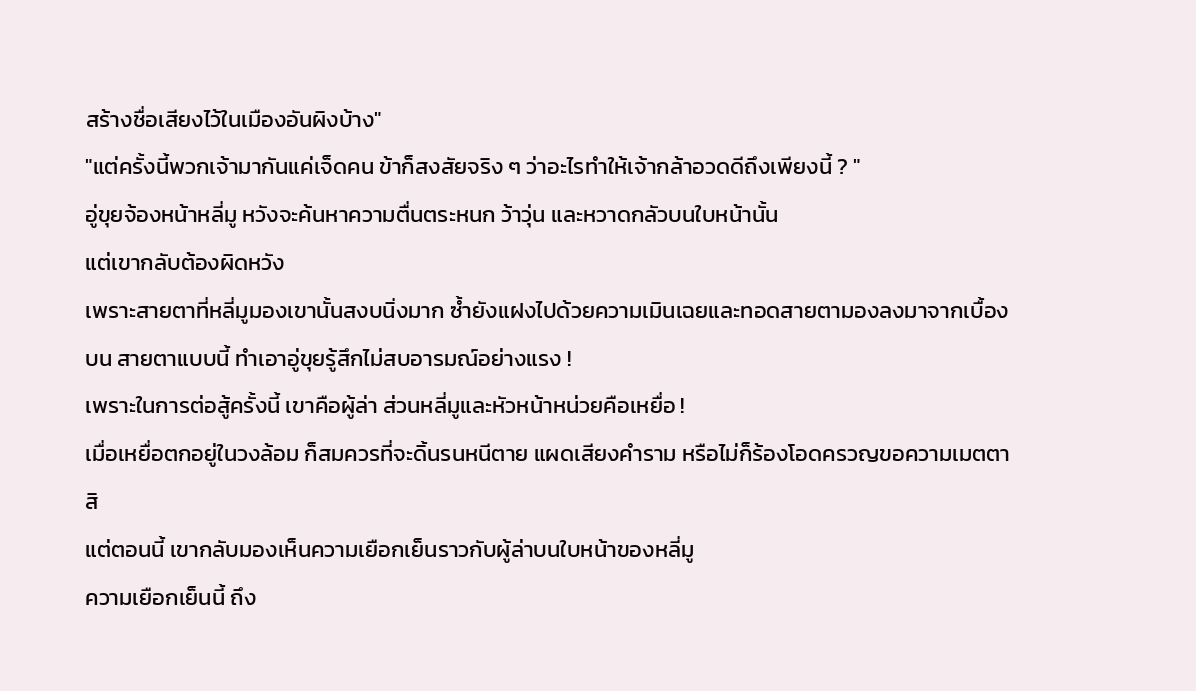สร้างชื่อเสียงไว้ในเมืองอันผิงบ้าง"
"แต่ครั้งนี้พวกเจ้ามากันแค่เจ็ดคน ข้าก็สงสัยจริง ๆ ว่าอะไรทำให้เจ้ากล้าอวดดีถึงเพียงนี้ ? "
อู่ขุยจ้องหน้าหลี่มู หวังจะค้นหาความตื่นตระหนก ว้าวุ่น และหวาดกลัวบนใบหน้านั้น
แต่เขากลับต้องผิดหวัง
เพราะสายตาที่หลี่มูมองเขานั้นสงบนิ่งมาก ซ้ำยังแฝงไปด้วยความเมินเฉยและทอดสายตามองลงมาจากเบื้องบน สายตาแบบนี้ ทำเอาอู่ขุยรู้สึกไม่สบอารมณ์อย่างแรง !
เพราะในการต่อสู้ครั้งนี้ เขาคือผู้ล่า ส่วนหลี่มูและหัวหน้าหน่วยคือเหยื่อ !
เมื่อเหยื่อตกอยู่ในวงล้อม ก็สมควรที่จะดิ้นรนหนีตาย แผดเสียงคำราม หรือไม่ก็ร้องโอดครวญขอความเมตตาสิ
แต่ตอนนี้ เขากลับมองเห็นความเยือกเย็นราวกับผู้ล่าบนใบหน้าของหลี่มู
ความเยือกเย็นนี้ ถึง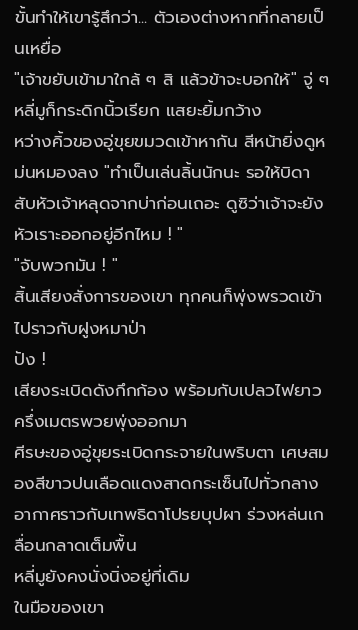ขั้นทำให้เขารู้สึกว่า... ตัวเองต่างหากที่กลายเป็นเหยื่อ
"เจ้าขยับเข้ามาใกล้ ๆ สิ แล้วข้าจะบอกให้" จู่ ๆ หลี่มูก็กระดิกนิ้วเรียก แสยะยิ้มกว้าง
หว่างคิ้วของอู่ขุยขมวดเข้าหากัน สีหน้ายิ่งดูหม่นหมองลง "ทำเป็นเล่นลิ้นนักนะ รอให้บิดาสับหัวเจ้าหลุดจากบ่าก่อนเถอะ ดูซิว่าเจ้าจะยังหัวเราะออกอยู่อีกไหม ! "
"จับพวกมัน ! "
สิ้นเสียงสั่งการของเขา ทุกคนก็พุ่งพรวดเข้าไปราวกับฝูงหมาป่า
ปัง !
เสียงระเบิดดังกึกก้อง พร้อมกับเปลวไฟยาวครึ่งเมตรพวยพุ่งออกมา
ศีรษะของอู่ขุยระเบิดกระจายในพริบตา เศษสมองสีขาวปนเลือดแดงสาดกระเซ็นไปทั่วกลางอากาศราวกับเทพธิดาโปรยบุปผา ร่วงหล่นเกลื่อนกลาดเต็มพื้น
หลี่มูยังคงนั่งนิ่งอยู่ที่เดิม
ในมือของเขา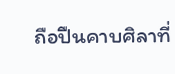ถือปืนคาบศิลาที่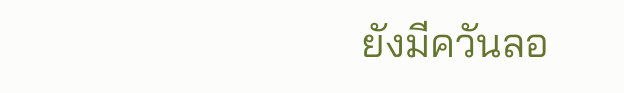ยังมีควันลอ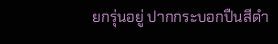ยกรุ่นอยู่ ปากกระบอกปืนสีดำ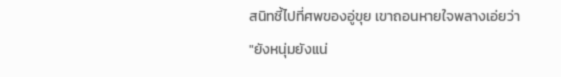สนิทชี้ไปที่ศพของอู่ขุย เขาถอนหายใจพลางเอ่ยว่า "ยังหนุ่มยังแน่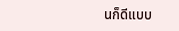นก็ดีแบบ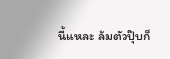นี้แหละ ล้มตัวปุ๊บก็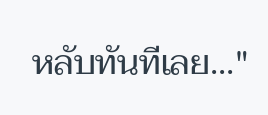หลับทันทีเลย..."